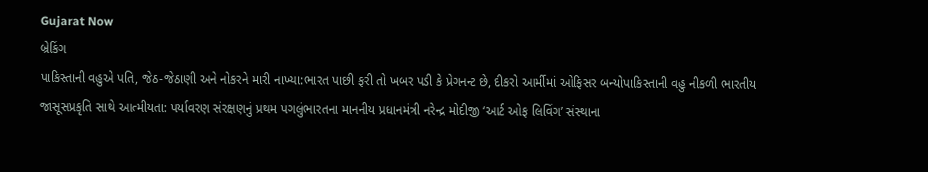Gujarat Now
બ્રેકિંગ
પાકિસ્તાની વહુએ પતિ, જેઠ-જેઠાણી અને નોકરને મારી નાખ્યા:ભારત પાછી ફરી તો ખબર પડી કે પ્રેગનન્ટ છે, દીકરો આર્મીમાં ઓફિસર બન્યોપાકિસ્તાની વહુ નીકળી ભારતીય જાસૂસપ્રકૃતિ સાથે આત્મીયતા: પર્યાવરણ સંરક્ષણનું પ્રથમ પગલુંભારતના માનનીય પ્રધાનમંત્રી નરેન્દ્ર મોદીજી ‘આર્ટ ઓફ લિવિંગ’ સંસ્થાના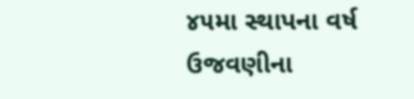૪૫મા સ્થાપના વર્ષ ઉજવણીના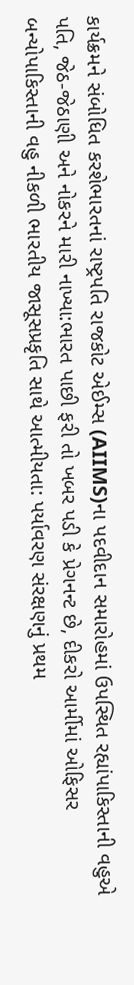કાર્યક્રમને સંબોધિત કરશેભારતનાં રાષ્ટ્રપતિ રાજકોટ એઈમ્સ (AIIMS)ના પદવીદાન સમારોહમાં ઉપસ્થિત રહ્યાંપાકિસ્તાની વહુએ પતિ, જેઠ-જેઠાણી અને નોકરને મારી નાખ્યા:ભારત પાછી ફરી તો ખબર પડી કે પ્રેગનન્ટ છે, દીકરો આર્મીમાં ઓફિસર બન્યોપાકિસ્તાની વહુ નીકળી ભારતીય જાસૂસપ્રકૃતિ સાથે આત્મીયતા: પર્યાવરણ સંરક્ષણનું પ્રથમ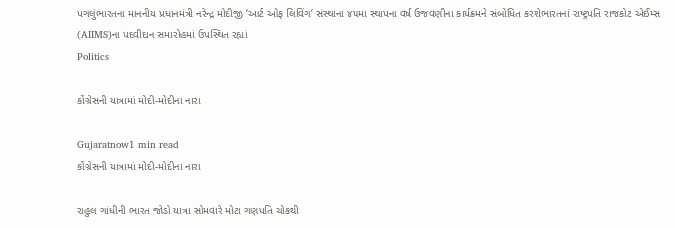પગલુંભારતના માનનીય પ્રધાનમંત્રી નરેન્દ્ર મોદીજી ‘આર્ટ ઓફ લિવિંગ’ સંસ્થાના ૪૫મા સ્થાપના વર્ષ ઉજવણીના કાર્યક્રમને સંબોધિત કરશેભારતનાં રાષ્ટ્રપતિ રાજકોટ એઈમ્સ (AIIMS)ના પદવીદાન સમારોહમાં ઉપસ્થિત રહ્યાં
Politics

કોંગ્રેસની યાત્રામાં મોદી-મોદીના નારા

Gujaratnow1 min read
કોંગ્રેસની યાત્રામાં મોદી-મોદીના નારા

રાહુલ ગાંધીની ભારત જોડો યાત્રા સોમવારે મોટા ગણપતિ ચોકથી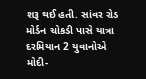શરૂ થઈ હતી. સાંવર રોડ મોર્ડન ચોકડી પાસે યાત્રા દરમિયાન 2 યુવાનોએ મોદી-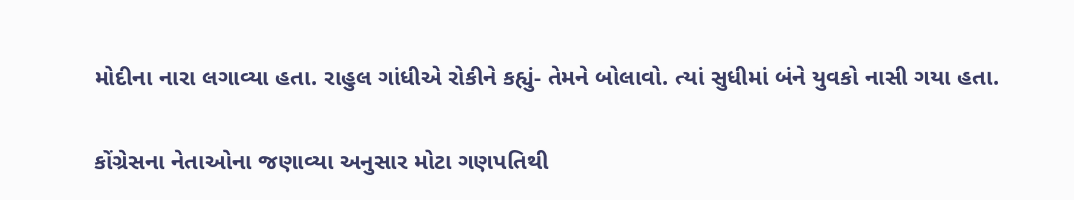મોદીના નારા લગાવ્યા હતા. રાહુલ ગાંધીએ રોકીને કહ્યું- તેમને બોલાવો. ત્યાં સુધીમાં બંને યુવકો નાસી ગયા હતા.

કોંગ્રેસના નેતાઓના જણાવ્યા અનુસાર મોટા ગણપતિથી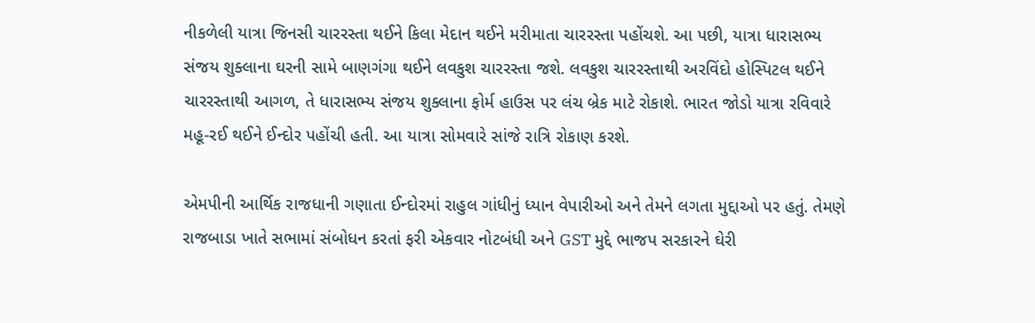નીકળેલી યાત્રા જિનસી ચારરસ્તા થઈને કિલા મેદાન થઈને મરીમાતા ચારરસ્તા પહોંચશે. આ પછી, યાત્રા ધારાસભ્ય સંજય શુક્લાના ઘરની સામે બાણગંગા થઈને લવકુશ ચારરસ્તા જશે. લવકુશ ચારરસ્તાથી અરવિંદો હોસ્પિટલ થઈને ચારરસ્તાથી આગળ, તે ધારાસભ્ય સંજય શુક્લાના ફોર્મ હાઉસ પર લંચ બ્રેક માટે રોકાશે. ભારત જોડો યાત્રા રવિવારે મહૂ-રઈ થઈને ઈન્દોર પહોંચી હતી. આ યાત્રા સોમવારે સાંજે રાત્રિ રોકાણ કરશે.

એમપીની આર્થિક રાજધાની ગણાતા ઈન્દોરમાં રાહુલ ગાંધીનું ધ્યાન વેપારીઓ અને તેમને લગતા મુદ્દાઓ પર હતું. તેમણે રાજબાડા ખાતે સભામાં સંબોધન કરતાં ફરી એકવાર નોટબંધી અને GST મુદ્દે ભાજપ સરકારને ઘેરી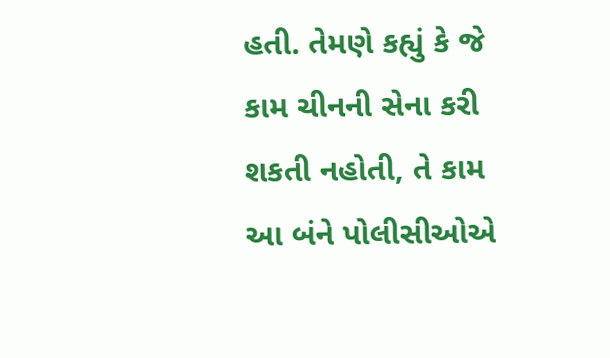હતી. તેમણે કહ્યું કે જે કામ ચીનની સેના કરી શકતી નહોતી, તે કામ આ બંને પોલીસીઓએ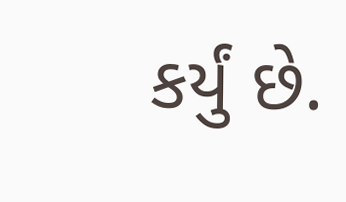કર્યું છે.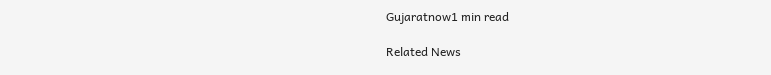Gujaratnow1 min read

Related News